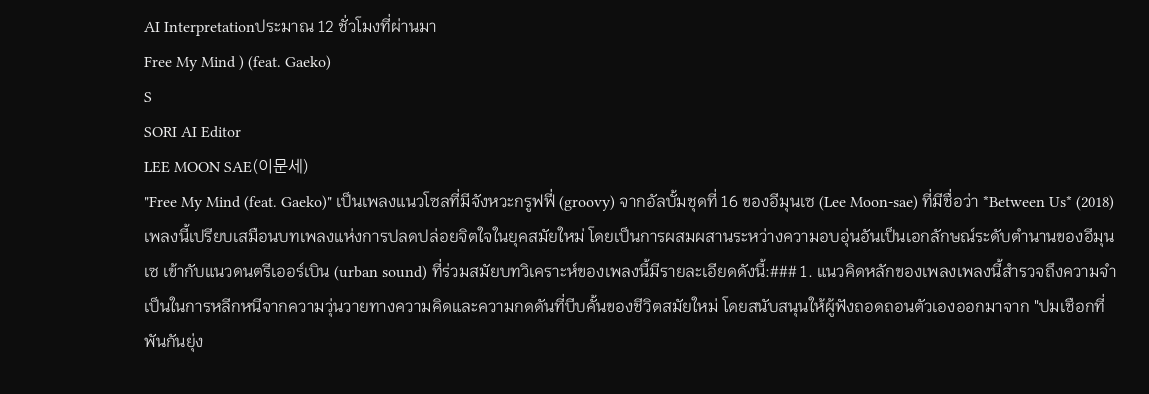AI Interpretationประมาณ 12 ชั่วโมงที่ผ่านมา
Free My Mind ) (feat. Gaeko)
S
SORI AI Editor
LEE MOON SAE(이문세)
"Free My Mind (feat. Gaeko)" เป็นเพลงแนวโซลที่มีจังหวะกรูฟฟี่ (groovy) จากอัลบั้มชุดที่ 16 ของอีมุนเซ (Lee Moon-sae) ที่มีชื่อว่า *Between Us* (2018) เพลงนี้เปรียบเสมือนบทเพลงแห่งการปลดปล่อยจิตใจในยุคสมัยใหม่ โดยเป็นการผสมผสานระหว่างความอบอุ่นอันเป็นเอกลักษณ์ระดับตำนานของอีมุนเซ เข้ากับแนวดนตรีเออร์เบิน (urban sound) ที่ร่วมสมัยบทวิเคราะห์ของเพลงนี้มีรายละเอียดดังนี้:### 1. แนวคิดหลักของเพลงเพลงนี้สำรวจถึงความจำเป็นในการหลีกหนีจากความวุ่นวายทางความคิดและความกดดันที่บีบคั้นของชีวิตสมัยใหม่ โดยสนับสนุนให้ผู้ฟังถอดถอนตัวเองออกมาจาก "ปมเชือกที่พันกันยุ่ง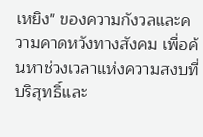เหยิง" ของความกังวลและความคาดหวังทางสังคม เพื่อค้นหาช่วงเวลาแห่งความสงบที่บริสุทธิ์และ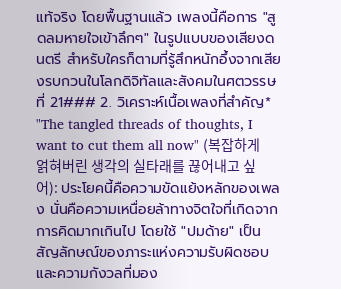แท้จริง โดยพื้นฐานแล้ว เพลงนี้คือการ "สูดลมหายใจเข้าลึกๆ" ในรูปแบบของเสียงดนตรี สำหรับใครก็ตามที่รู้สึกหนักอึ้งจากเสียงรบกวนในโลกดิจิทัลและสังคมในศตวรรษที่ 21### 2. วิเคราะห์เนื้อเพลงที่สำคัญ* "The tangled threads of thoughts, I want to cut them all now" (복잡하게 얽혀버린 생각의 실타래를 끊어내고 싶어): ประโยคนี้คือความขัดแย้งหลักของเพลง นั่นคือความเหนื่อยล้าทางจิตใจที่เกิดจากการคิดมากเกินไป โดยใช้ "ปมด้าย" เป็นสัญลักษณ์ของภาระแห่งความรับผิดชอบและความกังวลที่มอง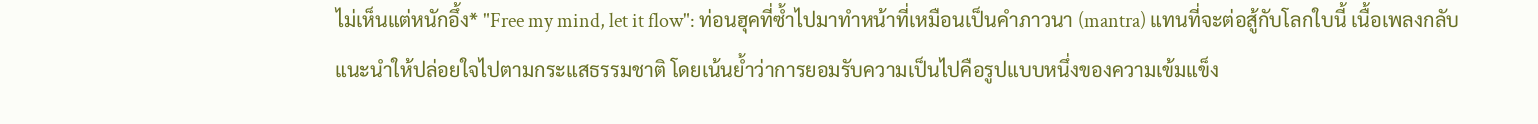ไม่เห็นแต่หนักอึ้ง* "Free my mind, let it flow": ท่อนฮุคที่ซ้ำไปมาทำหน้าที่เหมือนเป็นคำภาวนา (mantra) แทนที่จะต่อสู้กับโลกใบนี้ เนื้อเพลงกลับแนะนำให้ปล่อยใจไปตามกระแสธรรมชาติ โดยเน้นย้ำว่าการยอมรับความเป็นไปคือรูปแบบหนึ่งของความเข้มแข็ง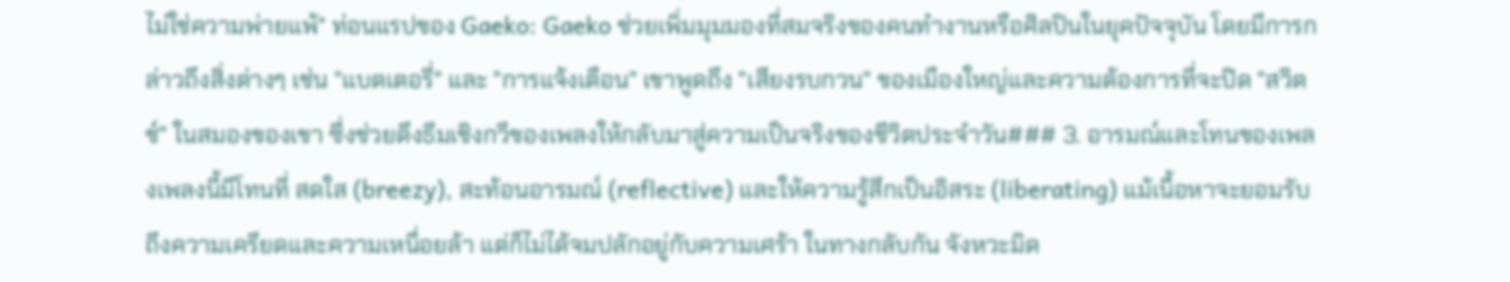ไม่ใช่ความพ่ายแพ้* ท่อนแรปของ Gaeko: Gaeko ช่วยเพิ่มมุมมองที่สมจริงของคนทำงานหรือศิลปินในยุคปัจจุบัน โดยมีการกล่าวถึงสิ่งต่างๆ เช่น "แบตเตอรี่" และ "การแจ้งเตือน" เขาพูดถึง "เสียงรบกวน" ของเมืองใหญ่และความต้องการที่จะปิด "สวิตช์" ในสมองของเขา ซึ่งช่วยดึงธีมเชิงกวีของเพลงให้กลับมาสู่ความเป็นจริงของชีวิตประจำวัน### 3. อารมณ์และโทนของเพลงเพลงนี้มีโทนที่ สดใส (breezy), สะท้อนอารมณ์ (reflective) และให้ความรู้สึกเป็นอิสระ (liberating) แม้เนื้อหาจะยอมรับถึงความเครียดและความเหนื่อยล้า แต่ก็ไม่ได้จมปลักอยู่กับความเศร้า ในทางกลับกัน จังหวะมิด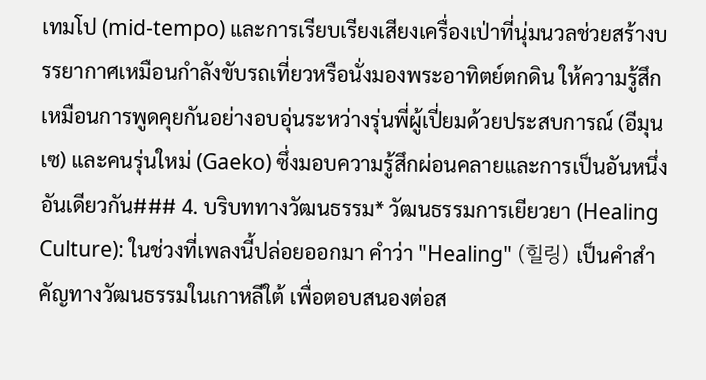เทมโป (mid-tempo) และการเรียบเรียงเสียงเครื่องเป่าที่นุ่มนวลช่วยสร้างบรรยากาศเหมือนกำลังขับรถเที่ยวหรือนั่งมองพระอาทิตย์ตกดิน ให้ความรู้สึกเหมือนการพูดคุยกันอย่างอบอุ่นระหว่างรุ่นพี่ผู้เปี่ยมด้วยประสบการณ์ (อีมุนเซ) และคนรุ่นใหม่ (Gaeko) ซึ่งมอบความรู้สึกผ่อนคลายและการเป็นอันหนึ่งอันเดียวกัน### 4. บริบททางวัฒนธรรม* วัฒนธรรมการเยียวยา (Healing Culture): ในช่วงที่เพลงนี้ปล่อยออกมา คำว่า "Healing" (힐링) เป็นคำสำคัญทางวัฒนธรรมในเกาหลีใต้ เพื่อตอบสนองต่อส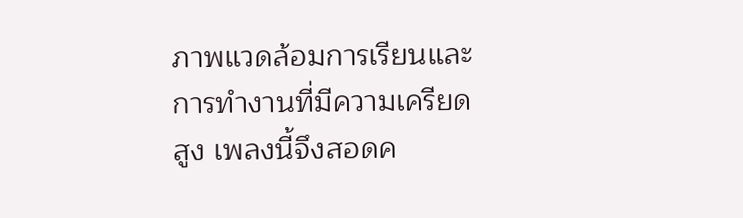ภาพแวดล้อมการเรียนและการทำงานที่มีความเครียดสูง เพลงนี้จึงสอดค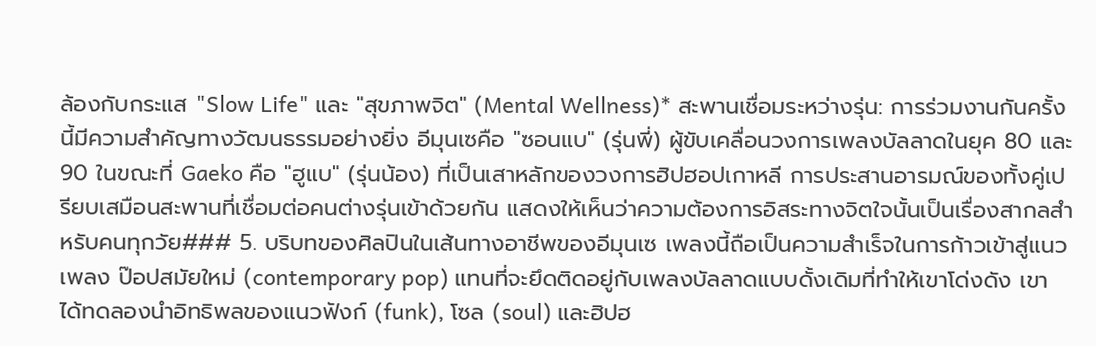ล้องกับกระแส "Slow Life" และ "สุขภาพจิต" (Mental Wellness)* สะพานเชื่อมระหว่างรุ่น: การร่วมงานกันครั้งนี้มีความสำคัญทางวัฒนธรรมอย่างยิ่ง อีมุนเซคือ "ซอนแบ" (รุ่นพี่) ผู้ขับเคลื่อนวงการเพลงบัลลาดในยุค 80 และ 90 ในขณะที่ Gaeko คือ "ฮูแบ" (รุ่นน้อง) ที่เป็นเสาหลักของวงการฮิปฮอปเกาหลี การประสานอารมณ์ของทั้งคู่เปรียบเสมือนสะพานที่เชื่อมต่อคนต่างรุ่นเข้าด้วยกัน แสดงให้เห็นว่าความต้องการอิสระทางจิตใจนั้นเป็นเรื่องสากลสำหรับคนทุกวัย### 5. บริบทของศิลปินในเส้นทางอาชีพของอีมุนเซ เพลงนี้ถือเป็นความสำเร็จในการก้าวเข้าสู่แนวเพลง ป๊อปสมัยใหม่ (contemporary pop) แทนที่จะยึดติดอยู่กับเพลงบัลลาดแบบดั้งเดิมที่ทำให้เขาโด่งดัง เขาได้ทดลองนำอิทธิพลของแนวฟังก์ (funk), โซล (soul) และฮิปฮ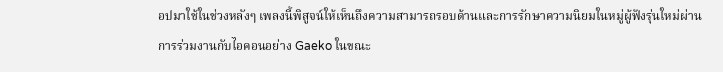อปมาใช้ในช่วงหลังๆ เพลงนี้พิสูจน์ให้เห็นถึงความสามารถรอบด้านและการรักษาความนิยมในหมู่ผู้ฟังรุ่นใหม่ผ่านการร่วมงานกับไอคอนอย่าง Gaeko ในขณะ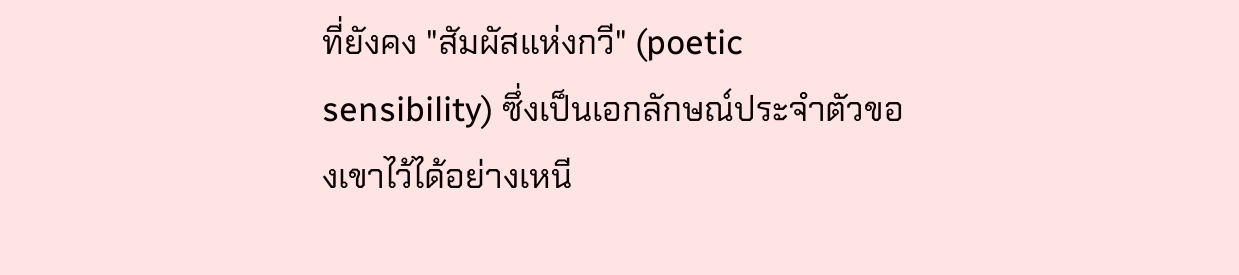ที่ยังคง "สัมผัสแห่งกวี" (poetic sensibility) ซึ่งเป็นเอกลักษณ์ประจำตัวของเขาไว้ได้อย่างเหนี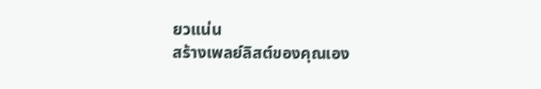ยวแน่น
สร้างเพลย์ลิสต์ของคุณเอง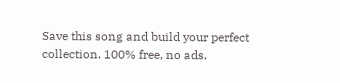Save this song and build your perfect collection. 100% free, no ads.